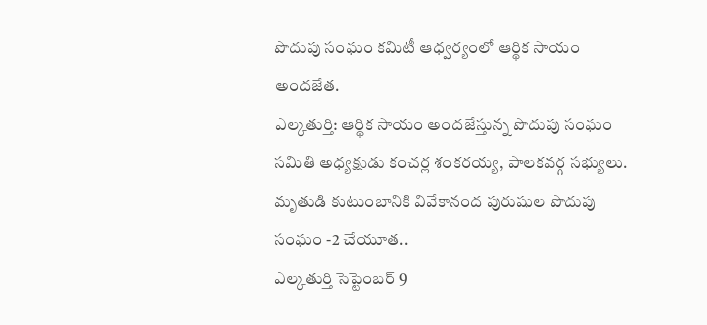పొదుపు సంఘం కమిటీ ఆధ్వర్యంలో ఆర్థిక సాయం అందజేత.
ఎల్కతుర్తి: ఆర్థిక సాయం అందజేస్తున్న పొదుపు సంఘం సమితి అధ్యక్షుడు కంచర్ల శంకరయ్య, పాలకవర్గ సభ్యులు.
మృతుడి కుటుంబానికి వివేకానంద పురుషుల పొదుపు సంఘం -2 చేయూత..
ఎల్కతుర్తి సెప్టెంబర్ 9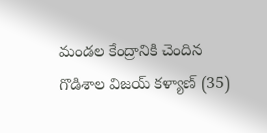మండల కేంద్రానికి చెందిన గొడిశాల విజయ్ కళ్యాణ్ (35)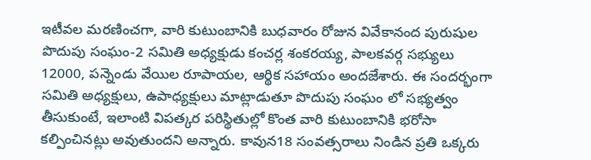ఇటీవల మరణించగా, వారి కుటుంబానికి బుధవారం రోజున వివేకానంద పురుషుల పొదుపు సంఘం-2 సమితి అధ్యక్షుడు కంచర్ల శంకరయ్య, పాలకవర్గ సభ్యులు 12000, పన్నెండు వేయిల రూపాయల, ఆర్థిక సహాయం అందజేశారు. ఈ సందర్భంగా సమితి అధ్యక్షులు, ఉపాధ్యక్షులు మాట్లాడుతూ పొదుపు సంఘం లో సభ్యత్వం తీసుకుంటే, ఇలాంటి విపత్కర పరిస్థితుల్లో కొంత వారి కుటుంబానికి భరోసా కల్పించినట్లు అవుతుందని అన్నారు. కావున18 సంవత్సరాలు నిండిన ప్రతి ఒక్కరు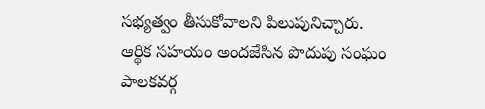సభ్యత్వం తీసుకోవాలని పిలుపునిచ్చారు. ఆర్థిక సహయం అందజేసిన పొదుపు సంఘం పాలకవర్గ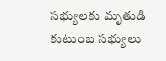సభ్యులకు మృతుడి కుటుంబ సభ్యులు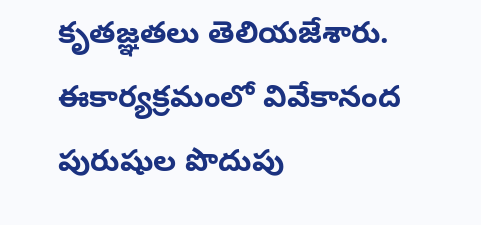కృతజ్ఞతలు తెలియజేశారు. ఈకార్యక్రమంలో వివేకానంద పురుషుల పొదుపు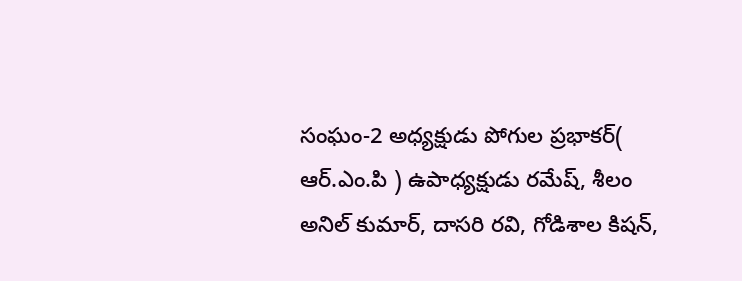సంఘం-2 అధ్యక్షుడు పోగుల ప్రభాకర్( ఆర్.ఎం.పి ) ఉపాధ్యక్షుడు రమేష్, శీలం అనిల్ కుమార్, దాసరి రవి, గోడిశాల కిషన్,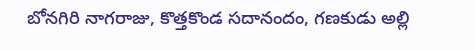బోనగిరి నాగరాజు, కొత్తకొండ సదానందం, గణకుడు అల్లి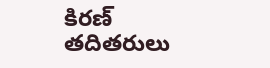కిరణ్ తదితరులు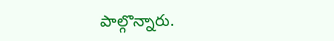పాల్గొన్నారు.